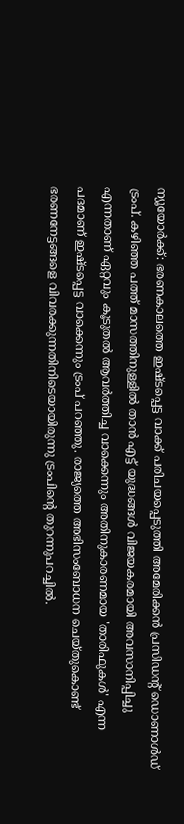ന്യൂയോർക്ക്: ഭരണകാലത്തെ ഇഷ്ടപ്പെട്ട വാക്ക് പരിചയപ്പെടുത്തി അമേരിക്കൻ പ്രസിഡൻ്റ് ഡൊണാൾഡ് ട്രംപ്. കഴിഞ്ഞ പത്ത് മാസത്തിനുള്ളിൽ താൻ എട്ട് യുദ്ധങ്ങൾ വിജയകരമായി അവസാനിപ്പിച്ചു എന്നതാണ് ഏറ്റവും കൂടുതൽ ആവർത്തിച്ച വാക്കെന്നും അതിനുകാരണമായ 'താരിഫുകൾ' എന്ന പദമാണ് ഇഷ്ടപ്പെട്ട വാക്കെന്നും ട്രംപ് പറഞ്ഞു. രാജ്യത്തെ അഭിസംബോധന ചെയ്തുകൊണ്ട് ഭരണനേട്ടങ്ങളെ വിവരക്കുന്നതിനിടെയായിരുന്നു ട്രംപിന്റെ തുറന്നുപറച്ചിൽ.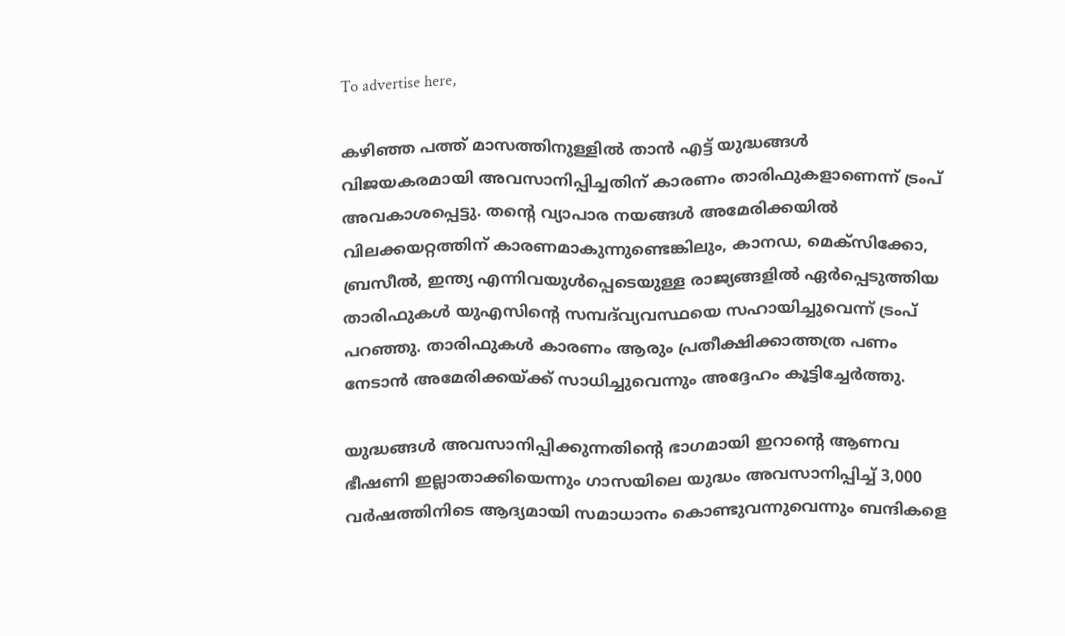To advertise here,

കഴിഞ്ഞ പത്ത് മാസത്തിനുള്ളിൽ താൻ എട്ട് യുദ്ധങ്ങൾ വിജയകരമായി അവസാനിപ്പിച്ചതിന് കാരണം താരിഫുകളാണെന്ന് ട്രംപ് അവകാശപ്പെട്ടു. തൻ്റെ വ്യാപാര നയങ്ങൾ അമേരിക്കയിൽ വിലക്കയറ്റത്തിന് കാരണമാകുന്നുണ്ടെങ്കിലും, കാനഡ, മെക്സിക്കോ, ബ്രസീൽ, ഇന്ത്യ എന്നിവയുൾപ്പെടെയുള്ള രാജ്യങ്ങളിൽ ഏർപ്പെടുത്തിയ താരിഫുകൾ യുഎസിൻ്റെ സമ്പദ്‌വ്യവസ്ഥയെ സഹായിച്ചുവെന്ന് ട്രംപ് പറഞ്ഞു. താരിഫുകൾ കാരണം ആരും പ്രതീക്ഷിക്കാത്തത്ര പണം നേടാൻ അമേരിക്കയ്ക്ക് സാധിച്ചുവെന്നും അദ്ദേഹം കൂട്ടിച്ചേർത്തു.

യുദ്ധങ്ങൾ അവസാനിപ്പിക്കുന്നതിന്റെ ഭാഗമായി ഇറാന്റെ ആണവ ഭീഷണി ഇല്ലാതാക്കിയെന്നും ഗാസയിലെ യുദ്ധം അവസാനിപ്പിച്ച് 3,000 വർഷത്തിനിടെ ആദ്യമായി സമാധാനം കൊണ്ടുവന്നുവെന്നും ബന്ദികളെ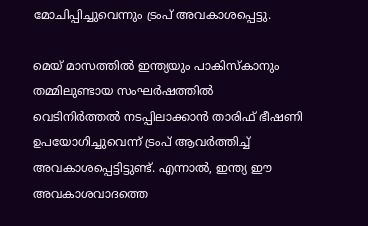മോചിപ്പിച്ചുവെന്നും ട്രംപ് അവകാശപ്പെട്ടു.

മെയ് മാസത്തിൽ ഇന്ത്യയും പാകിസ്കാനും തമ്മിലുണ്ടായ സംഘർഷത്തിൽ വെടിനിർത്തൽ നടപ്പിലാക്കാൻ താരിഫ് ഭീഷണി ഉപയോഗിച്ചുവെന്ന് ട്രംപ് ആവർത്തിച്ച് അവകാശപ്പെട്ടിട്ടുണ്ട്. എന്നാൽ, ഇന്ത്യ ഈ അവകാശവാദത്തെ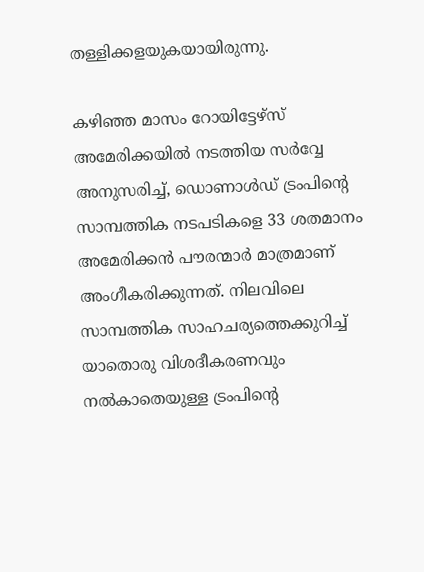തള്ളിക്കളയുകയായിരുന്നു.

കഴിഞ്ഞ മാസം റോയിട്ടേഴ്‌സ് അമേരിക്കയിൽ നടത്തിയ സർവ്വേ അനുസരിച്ച്, ഡൊണാൾഡ് ട്രംപിന്റെ സാമ്പത്തിക നടപടികളെ 33 ശതമാനം അമേരിക്കൻ പൗരന്മാർ മാത്രമാണ് അംഗീകരിക്കുന്നത്. നിലവിലെ സാമ്പത്തിക സാഹചര്യത്തെക്കുറിച്ച് യാതൊരു വിശദീകരണവും നൽകാതെയുള്ള ട്രംപിന്റെ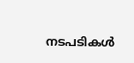നടപടികൾ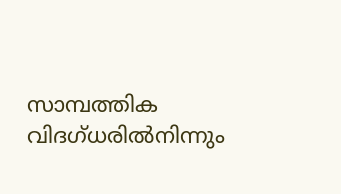സാമ്പത്തിക വിദഗ്ധരിൽനിന്നും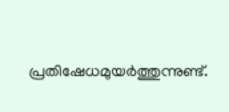പ്രതിഷേധമുയർത്തുന്നുണ്ട്.